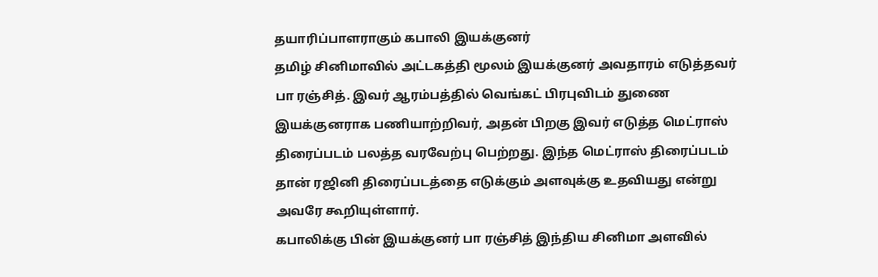தயாரிப்பாளராகும் கபாலி இயக்குனர்
தமிழ் சினிமாவில் அட்டகத்தி மூலம் இயக்குனர் அவதாரம் எடுத்தவர் பா ரஞ்சித். இவர் ஆரம்பத்தில் வெங்கட் பிரபுவிடம் துணை இயக்குனராக பணியாற்றிவர், அதன் பிறகு இவர் எடுத்த மெட்ராஸ் திரைப்படம் பலத்த வரவேற்பு பெற்றது. இந்த மெட்ராஸ் திரைப்படம் தான் ரஜினி திரைப்படத்தை எடுக்கும் அளவுக்கு உதவியது என்று அவரே கூறியுள்ளார்.
கபாலிக்கு பின் இயக்குனர் பா ரஞ்சித் இந்திய சினிமா அளவில்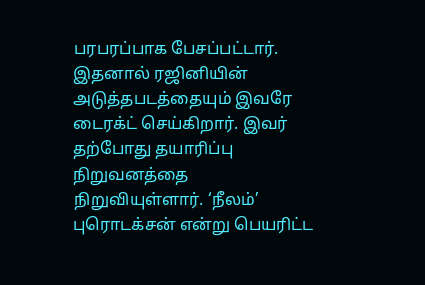பரபரப்பாக பேசப்பட்டார். இதனால் ரஜினியின் அடுத்தபடத்தையும் இவரே டைரக்ட் செய்கிறார். இவர் தற்போது தயாரிப்பு நிறுவனத்தை நிறுவியுள்ளார். ‘நீலம்’ புரொடக்சன் என்று பெயரிட்ட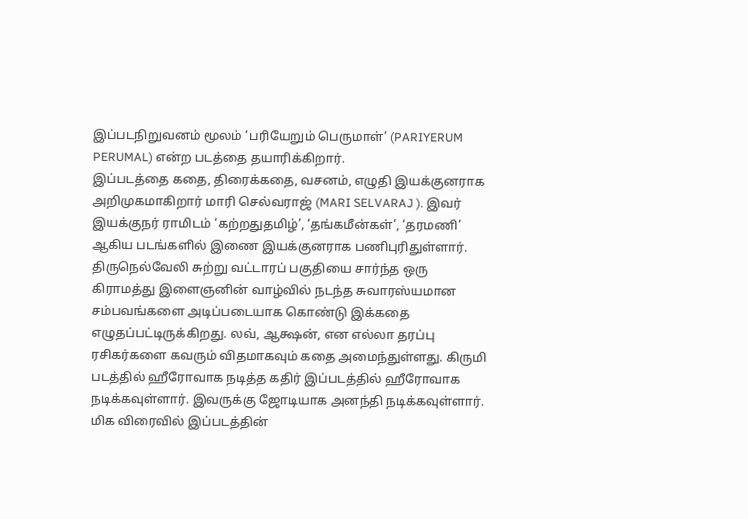இப்படநிறுவனம் மூலம் ‘பரியேறும் பெருமாள்’ (PARIYERUM PERUMAL) என்ற படத்தை தயாரிக்கிறார்.
இப்படத்தை கதை, திரைக்கதை, வசனம், எழுதி இயக்குனராக அறிமுகமாகிறார் மாரி செல்வராஜ் (MARI SELVARAJ ). இவர் இயக்குநர் ராமிடம் ‘கற்றதுதமிழ்’, ‘தங்கமீன்கள்’, ‘தரமணி’ ஆகிய படங்களில் இணை இயக்குனராக பணிபுரிதுள்ளார்.
திருநெல்வேலி சுற்று வட்டாரப் பகுதியை சார்ந்த ஒரு கிராமத்து இளைஞனின் வாழ்வில் நடந்த சுவாரஸ்யமான சம்பவங்களை அடிப்படையாக கொண்டு இக்கதை எழுதப்பட்டிருக்கிறது. லவ், ஆக்ஷன், என எல்லா தரப்பு ரசிகர்களை கவரும் விதமாகவும் கதை அமைந்துள்ளது. கிருமி படத்தில் ஹீரோவாக நடித்த கதிர் இப்படத்தில் ஹீரோவாக நடிக்கவுள்ளார். இவருக்கு ஜோடியாக அனந்தி நடிக்கவுள்ளார். மிக விரைவில் இப்படத்தின்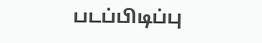படப்பிடிப்பு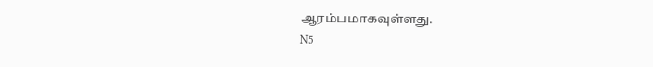ஆரம்பமாகவுள்ளது.
N5